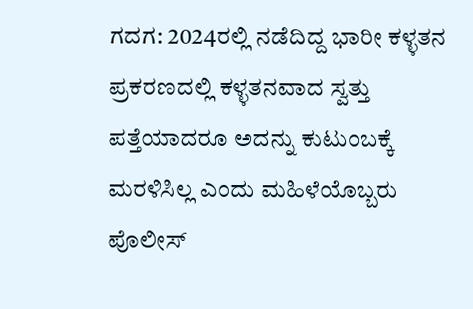ಗದಗ: 2024ರಲ್ಲಿ ನಡೆದಿದ್ದ ಭಾರೀ ಕಳ್ಳತನ ಪ್ರಕರಣದಲ್ಲಿ ಕಳ್ಳತನವಾದ ಸ್ವತ್ತು ಪತ್ತೆಯಾದರೂ ಅದನ್ನು ಕುಟುಂಬಕ್ಕೆ ಮರಳಿಸಿಲ್ಲ ಎಂದು ಮಹಿಳೆಯೊಬ್ಬರು ಪೊಲೀಸ್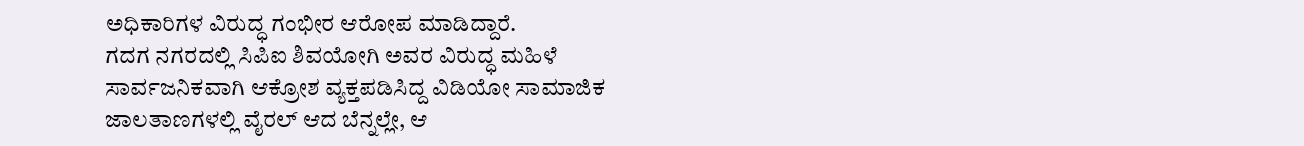ಅಧಿಕಾರಿಗಳ ವಿರುದ್ಧ ಗಂಭೀರ ಆರೋಪ ಮಾಡಿದ್ದಾರೆ.
ಗದಗ ನಗರದಲ್ಲಿ ಸಿಪಿಐ ಶಿವಯೋಗಿ ಅವರ ವಿರುದ್ಧ ಮಹಿಳೆ ಸಾರ್ವಜನಿಕವಾಗಿ ಆಕ್ರೋಶ ವ್ಯಕ್ತಪಡಿಸಿದ್ದ ವಿಡಿಯೋ ಸಾಮಾಜಿಕ ಜಾಲತಾಣಗಳಲ್ಲಿ ವೈರಲ್ ಆದ ಬೆನ್ನಲ್ಲೇ, ಆ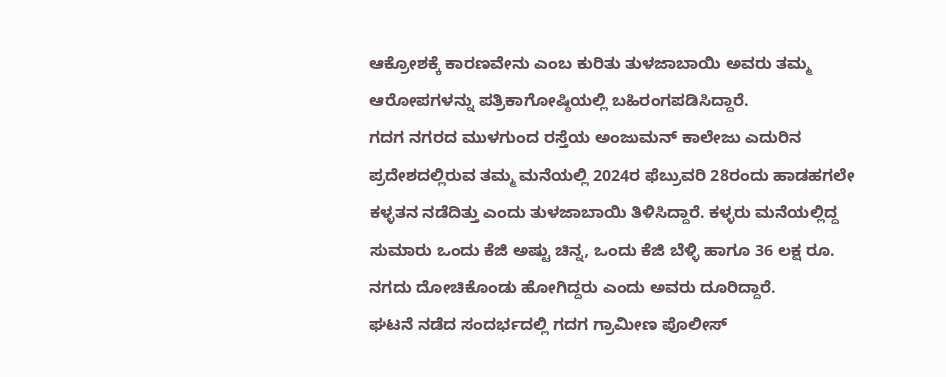ಆಕ್ರೋಶಕ್ಕೆ ಕಾರಣವೇನು ಎಂಬ ಕುರಿತು ತುಳಜಾಬಾಯಿ ಅವರು ತಮ್ಮ ಆರೋಪಗಳನ್ನು ಪತ್ರಿಕಾಗೋಷ್ಠಿಯಲ್ಲಿ ಬಹಿರಂಗಪಡಿಸಿದ್ದಾರೆ.
ಗದಗ ನಗರದ ಮುಳಗುಂದ ರಸ್ತೆಯ ಅಂಜುಮನ್ ಕಾಲೇಜು ಎದುರಿನ ಪ್ರದೇಶದಲ್ಲಿರುವ ತಮ್ಮ ಮನೆಯಲ್ಲಿ 2024ರ ಫೆಬ್ರುವರಿ 28ರಂದು ಹಾಡಹಗಲೇ ಕಳ್ಳತನ ನಡೆದಿತ್ತು ಎಂದು ತುಳಜಾಬಾಯಿ ತಿಳಿಸಿದ್ದಾರೆ. ಕಳ್ಳರು ಮನೆಯಲ್ಲಿದ್ದ ಸುಮಾರು ಒಂದು ಕೆಜಿ ಅಷ್ಟು ಚಿನ್ನ, ಒಂದು ಕೆಜಿ ಬೆಳ್ಳಿ ಹಾಗೂ 36 ಲಕ್ಷ ರೂ. ನಗದು ದೋಚಿಕೊಂಡು ಹೋಗಿದ್ದರು ಎಂದು ಅವರು ದೂರಿದ್ದಾರೆ.
ಘಟನೆ ನಡೆದ ಸಂದರ್ಭದಲ್ಲಿ ಗದಗ ಗ್ರಾಮೀಣ ಪೊಲೀಸ್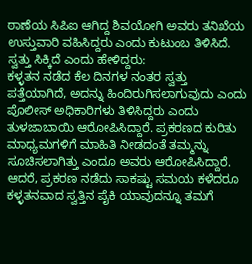ಠಾಣೆಯ ಸಿಪಿಐ ಆಗಿದ್ದ ಶಿವಯೋಗಿ ಅವರು ತನಿಖೆಯ ಉಸ್ತುವಾರಿ ವಹಿಸಿದ್ದರು ಎಂದು ಕುಟುಂಬ ತಿಳಿಸಿದೆ.
ಸ್ವತ್ತು ಸಿಕ್ಕಿದೆ ಎಂದು ಹೇಳಿದ್ದರು:
ಕಳ್ಳತನ ನಡೆದ ಕೆಲ ದಿನಗಳ ನಂತರ ಸ್ವತ್ತು ಪತ್ತೆಯಾಗಿದೆ, ಅದನ್ನು ಹಿಂದಿರುಗಿಸಲಾಗುವುದು ಎಂದು ಪೊಲೀಸ್ ಅಧಿಕಾರಿಗಳು ತಿಳಿಸಿದ್ದರು ಎಂದು ತುಳಜಾಬಾಯಿ ಆರೋಪಿಸಿದ್ದಾರೆ. ಪ್ರಕರಣದ ಕುರಿತು ಮಾಧ್ಯಮಗಳಿಗೆ ಮಾಹಿತಿ ನೀಡದಂತೆ ತಮ್ಮನ್ನು ಸೂಚಿಸಲಾಗಿತ್ತು ಎಂದೂ ಅವರು ಆರೋಪಿಸಿದ್ದಾರೆ. ಆದರೆ, ಪ್ರಕರಣ ನಡೆದು ಸಾಕಷ್ಟು ಸಮಯ ಕಳೆದರೂ ಕಳ್ಳತನವಾದ ಸ್ವತ್ತಿನ ಪೈಕಿ ಯಾವುದನ್ನೂ ತಮಗೆ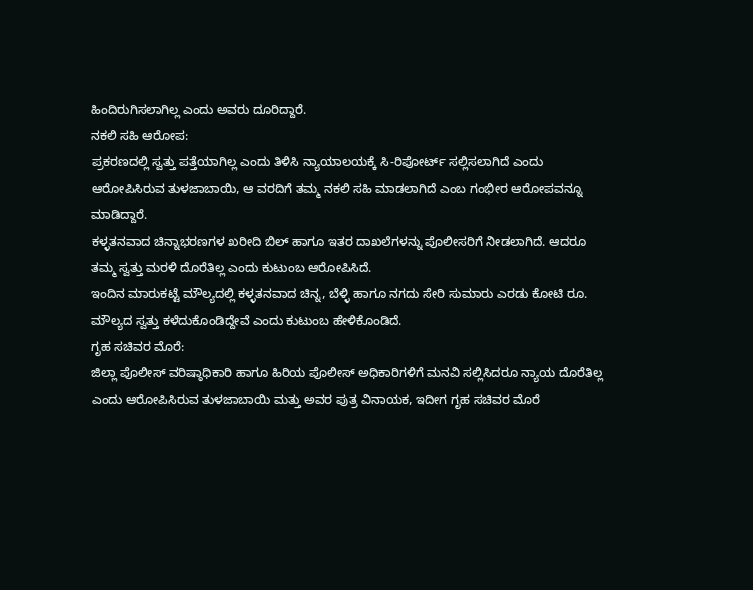ಹಿಂದಿರುಗಿಸಲಾಗಿಲ್ಲ ಎಂದು ಅವರು ದೂರಿದ್ದಾರೆ.
ನಕಲಿ ಸಹಿ ಆರೋಪ:
ಪ್ರಕರಣದಲ್ಲಿ ಸ್ವತ್ತು ಪತ್ತೆಯಾಗಿಲ್ಲ ಎಂದು ತಿಳಿಸಿ ನ್ಯಾಯಾಲಯಕ್ಕೆ ಸಿ-ರಿಪೋರ್ಟ್ ಸಲ್ಲಿಸಲಾಗಿದೆ ಎಂದು ಆರೋಪಿಸಿರುವ ತುಳಜಾಬಾಯಿ, ಆ ವರದಿಗೆ ತಮ್ಮ ನಕಲಿ ಸಹಿ ಮಾಡಲಾಗಿದೆ ಎಂಬ ಗಂಭೀರ ಆರೋಪವನ್ನೂ ಮಾಡಿದ್ದಾರೆ.
ಕಳ್ಳತನವಾದ ಚಿನ್ನಾಭರಣಗಳ ಖರೀದಿ ಬಿಲ್ ಹಾಗೂ ಇತರ ದಾಖಲೆಗಳನ್ನು ಪೊಲೀಸರಿಗೆ ನೀಡಲಾಗಿದೆ. ಆದರೂ ತಮ್ಮ ಸ್ವತ್ತು ಮರಳಿ ದೊರೆತಿಲ್ಲ ಎಂದು ಕುಟುಂಬ ಆರೋಪಿಸಿದೆ.
ಇಂದಿನ ಮಾರುಕಟ್ಟೆ ಮೌಲ್ಯದಲ್ಲಿ ಕಳ್ಳತನವಾದ ಚಿನ್ನ, ಬೆಳ್ಳಿ ಹಾಗೂ ನಗದು ಸೇರಿ ಸುಮಾರು ಎರಡು ಕೋಟಿ ರೂ. ಮೌಲ್ಯದ ಸ್ವತ್ತು ಕಳೆದುಕೊಂಡಿದ್ದೇವೆ ಎಂದು ಕುಟುಂಬ ಹೇಳಿಕೊಂಡಿದೆ.
ಗೃಹ ಸಚಿವರ ಮೊರೆ:
ಜಿಲ್ಲಾ ಪೊಲೀಸ್ ವರಿಷ್ಠಾಧಿಕಾರಿ ಹಾಗೂ ಹಿರಿಯ ಪೊಲೀಸ್ ಅಧಿಕಾರಿಗಳಿಗೆ ಮನವಿ ಸಲ್ಲಿಸಿದರೂ ನ್ಯಾಯ ದೊರೆತಿಲ್ಲ ಎಂದು ಆರೋಪಿಸಿರುವ ತುಳಜಾಬಾಯಿ ಮತ್ತು ಅವರ ಪುತ್ರ ವಿನಾಯಕ, ಇದೀಗ ಗೃಹ ಸಚಿವರ ಮೊರೆ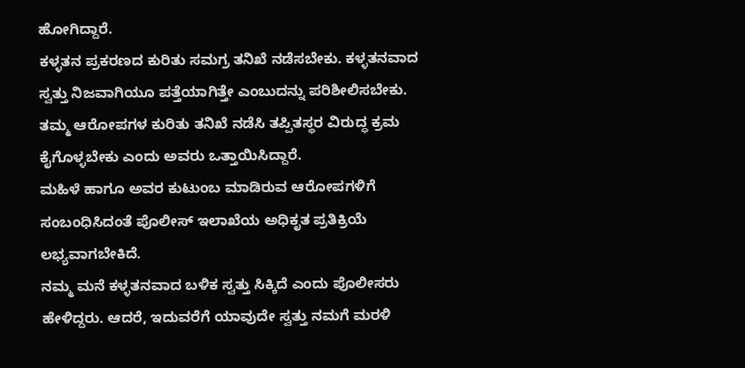ಹೋಗಿದ್ದಾರೆ.
ಕಳ್ಳತನ ಪ್ರಕರಣದ ಕುರಿತು ಸಮಗ್ರ ತನಿಖೆ ನಡೆಸಬೇಕು. ಕಳ್ಳತನವಾದ ಸ್ವತ್ತು ನಿಜವಾಗಿಯೂ ಪತ್ತೆಯಾಗಿತ್ತೇ ಎಂಬುದನ್ನು ಪರಿಶೀಲಿಸಬೇಕು. ತಮ್ಮ ಆರೋಪಗಳ ಕುರಿತು ತನಿಖೆ ನಡೆಸಿ ತಪ್ಪಿತಸ್ಥರ ವಿರುದ್ಧ ಕ್ರಮ ಕೈಗೊಳ್ಳಬೇಕು ಎಂದು ಅವರು ಒತ್ತಾಯಿಸಿದ್ದಾರೆ.
ಮಹಿಳೆ ಹಾಗೂ ಅವರ ಕುಟುಂಬ ಮಾಡಿರುವ ಆರೋಪಗಳಿಗೆ ಸಂಬಂಧಿಸಿದಂತೆ ಪೊಲೀಸ್ ಇಲಾಖೆಯ ಅಧಿಕೃತ ಪ್ರತಿಕ್ರಿಯೆ ಲಭ್ಯವಾಗಬೇಕಿದೆ.
ನಮ್ಮ ಮನೆ ಕಳ್ಳತನವಾದ ಬಳಿಕ ಸ್ವತ್ತು ಸಿಕ್ಕಿದೆ ಎಂದು ಪೊಲೀಸರು ಹೇಳಿದ್ದರು. ಆದರೆ, ಇದುವರೆಗೆ ಯಾವುದೇ ಸ್ವತ್ತು ನಮಗೆ ಮರಳಿ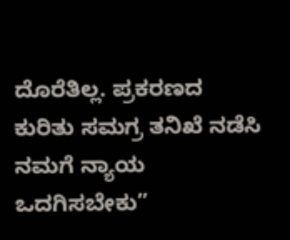ದೊರೆತಿಲ್ಲ. ಪ್ರಕರಣದ ಕುರಿತು ಸಮಗ್ರ ತನಿಖೆ ನಡೆಸಿ ನಮಗೆ ನ್ಯಾಯ ಒದಗಿಸಬೇಕು”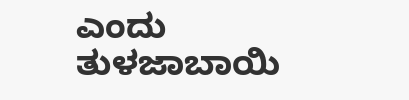ಎಂದು ತುಳಜಾಬಾಯಿ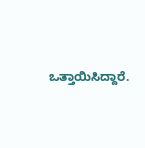ಒತ್ತಾಯಿಸಿದ್ದಾರೆ.